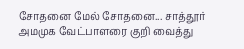சோதனை மேல் சோதனை... சாத்தூர் அமமுக வேட்பாளரை குறி வைத்து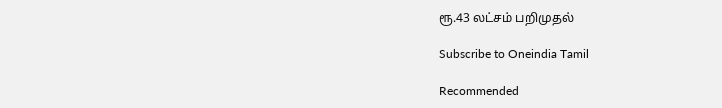ரூ.43 லட்சம் பறிமுதல்

Subscribe to Oneindia Tamil

Recommended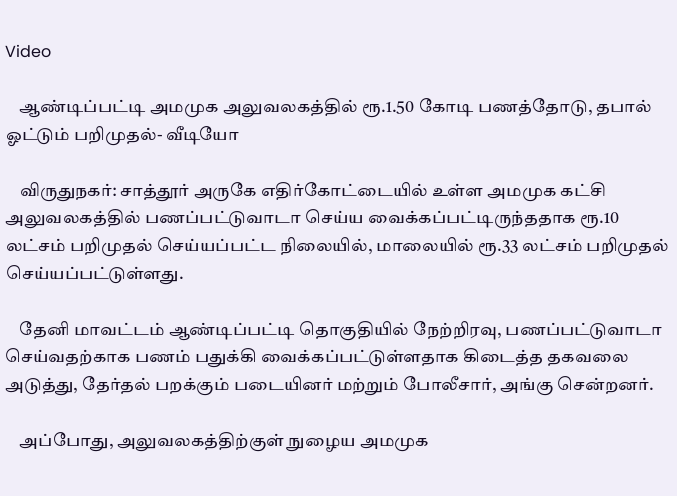Video

    ஆண்டிப்பட்டி அமமுக அலுவலகத்தில் ரூ.1.50 கோடி பணத்தோடு, தபால் ஓட்டும் பறிமுதல்- வீடியோ

    விருதுநகர்: சாத்தூர் அருகே எதிர்கோட்டையில் உள்ள அமமுக கட்சி அலுவலகத்தில் பணப்பட்டுவாடா செய்ய வைக்கப்பட்டிருந்ததாக ரூ.10 லட்சம் பறிமுதல் செய்யப்பட்ட நிலையில், மாலையில் ரூ.33 லட்சம் பறிமுதல் செய்யப்பட்டுள்ளது.

    தேனி மாவட்டம் ஆண்டிப்பட்டி தொகுதியில் நேற்றிரவு, பணப்பட்டுவாடா செய்வதற்காக பணம் பதுக்கி வைக்கப்பட்டுள்ளதாக கிடைத்த தகவலை அடுத்து, தேர்தல் பறக்கும் படையினர் மற்றும் போலீசார், அங்கு சென்றனர்.

    அப்போது, அலுவலகத்திற்குள் நுழைய அமமுக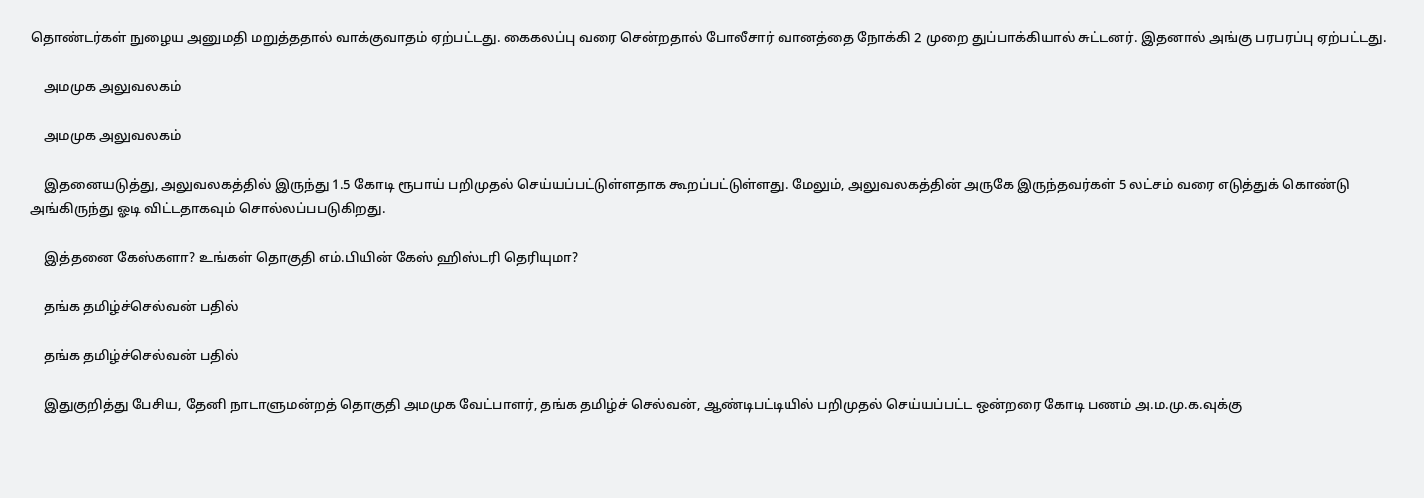தொண்டர்கள் நுழைய அனுமதி மறுத்ததால் வாக்குவாதம் ஏற்பட்டது. கைகலப்பு வரை சென்றதால் போலீசார் வானத்தை நோக்கி 2 முறை துப்பாக்கியால் சுட்டனர். இதனால் அங்கு பரபரப்பு ஏற்பட்டது.

    அமமுக அலுவலகம்

    அமமுக அலுவலகம்

    இதனையடுத்து, அலுவலகத்தில் இருந்து 1.5 கோடி ரூபாய் பறிமுதல் செய்யப்பட்டுள்ளதாக கூறப்பட்டுள்ளது. மேலும், அலுவலகத்தின் அருகே இருந்தவர்கள் 5 லட்சம் வரை எடுத்துக் கொண்டு அங்கிருந்து ஓடி விட்டதாகவும் சொல்லப்பபடுகிறது.

    இத்தனை கேஸ்களா? உங்கள் தொகுதி எம்.பியின் கேஸ் ஹிஸ்டரி தெரியுமா?

    தங்க தமிழ்ச்செல்வன் பதில்

    தங்க தமிழ்ச்செல்வன் பதில்

    இதுகுறித்து பேசிய, தேனி நாடாளுமன்றத் தொகுதி அமமுக வேட்பாளர், தங்க தமிழ்ச் செல்வன், ஆண்டிபட்டியில் பறிமுதல் செய்யப்பட்ட ஒன்றரை கோடி பணம் அ.ம.மு.க.வுக்கு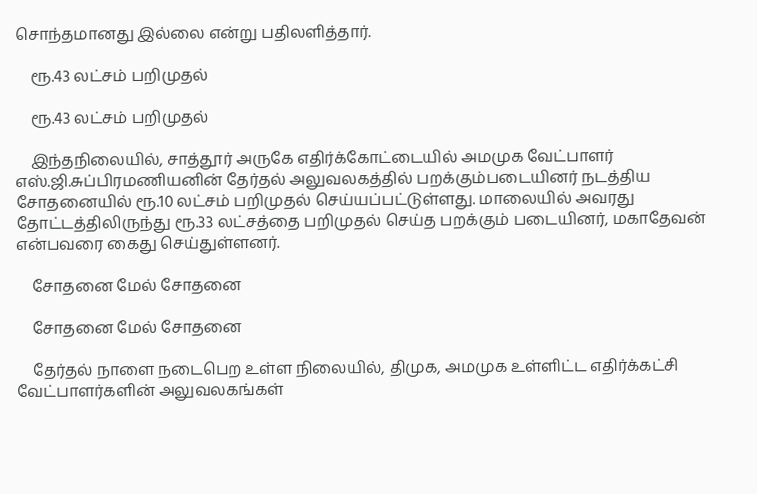சொந்தமானது இல்லை என்று பதிலளித்தார்.

    ரூ.43 லட்சம் பறிமுதல்

    ரூ.43 லட்சம் பறிமுதல்

    இந்தநிலையில், சாத்தூர் அருகே எதிர்க்கோட்டையில் அமமுக வேட்பாளர் எஸ்.ஜி.சுப்பிரமணியனின் தேர்தல் அலுவலகத்தில் பறக்கும்படையினர் நடத்திய சோதனையில் ரூ.10 லட்சம் பறிமுதல் செய்யப்பட்டுள்ளது. மாலையில் அவரது தோட்டத்திலிருந்து ரூ.33 லட்சத்தை பறிமுதல் செய்த பறக்கும் படையினர், மகாதேவன் என்பவரை கைது செய்துள்ளனர்.

    சோதனை மேல் சோதனை

    சோதனை மேல் சோதனை

    தேர்தல் நாளை நடைபெற உள்ள நிலையில், திமுக, அமமுக உள்ளிட்ட எதிர்க்கட்சி வேட்பாளர்களின் அலுவலகங்கள்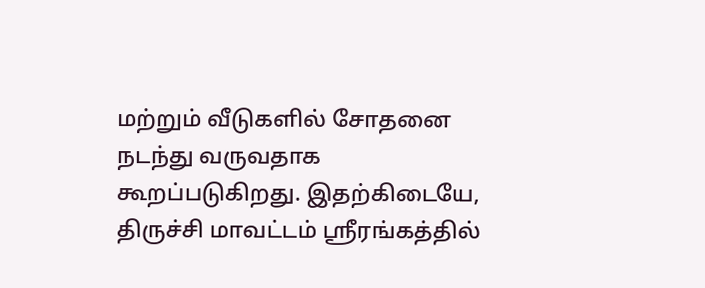மற்றும் வீடுகளில் சோதனை நடந்து வருவதாக கூறப்படுகிறது. இதற்கிடையே, திருச்சி மாவட்டம் ஸ்ரீரங்கத்தில்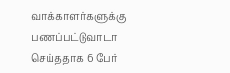வாக்காளர்களுக்கு பணப்பட்டுவாடா செய்ததாக 6 பேர்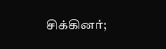சிக்கினர்;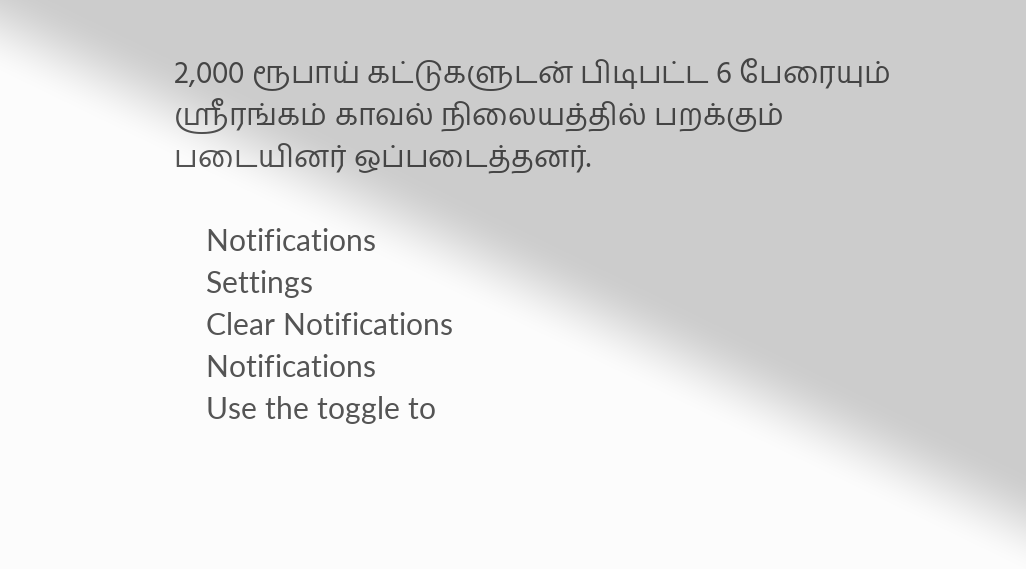2,000 ரூபாய் கட்டுகளுடன் பிடிபட்ட 6 பேரையும் ஸ்ரீரங்கம் காவல் நிலையத்தில் பறக்கும் படையினர் ஒப்படைத்தனர்.

    Notifications
    Settings
    Clear Notifications
    Notifications
    Use the toggle to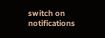switch on notifications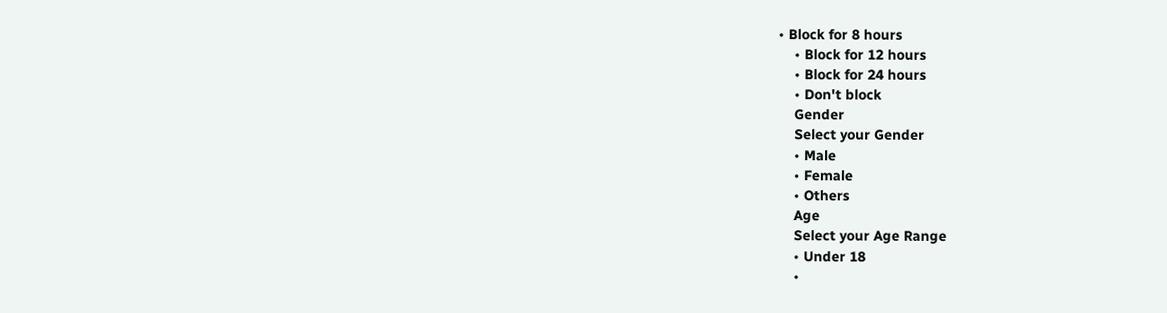• Block for 8 hours
    • Block for 12 hours
    • Block for 24 hours
    • Don't block
    Gender
    Select your Gender
    • Male
    • Female
    • Others
    Age
    Select your Age Range
    • Under 18
    •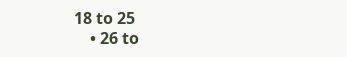18 to 25
    • 26 to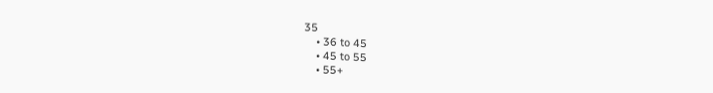35
    • 36 to 45
    • 45 to 55
    • 55+